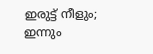ഇരുട്ട് നീളും; ഇന്നും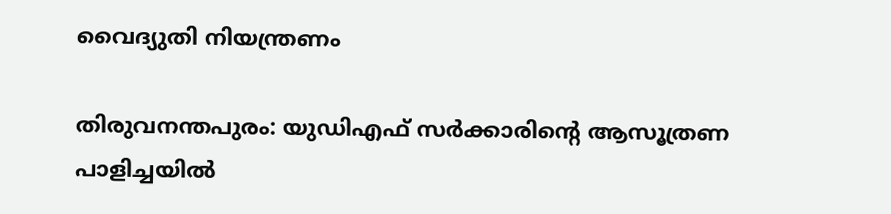വൈദ്യുതി നിയന്ത്രണം

തിരുവനന്തപുരം: യുഡിഎഫ് സർക്കാരിന്റെ ആസൂത്രണ പാളിച്ചയിൽ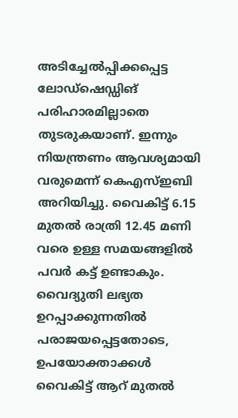അടിച്ചേൽപ്പിക്കപ്പെട്ട ലോഡ്ഷെഡ്ഡിങ് പരിഹാരമില്ലാതെ തുടരുകയാണ്. ഇന്നും നിയന്ത്രണം ആവശ്യമായി വരുമെന്ന് കെഎസ്ഇബി അറിയിച്ചു. വൈകിട്ട് 6.15 മുതൽ രാത്രി 12.45 മണി വരെ ഉള്ള സമയങ്ങളിൽ പവർ കട്ട് ഉണ്ടാകും.
വൈദ്യുതി ലഭ്യത ഉറപ്പാക്കുന്നതിൽ പരാജയപ്പെട്ടതോടെ, ഉപയോക്താക്കൾ വൈകിട്ട് ആറ് മുതൽ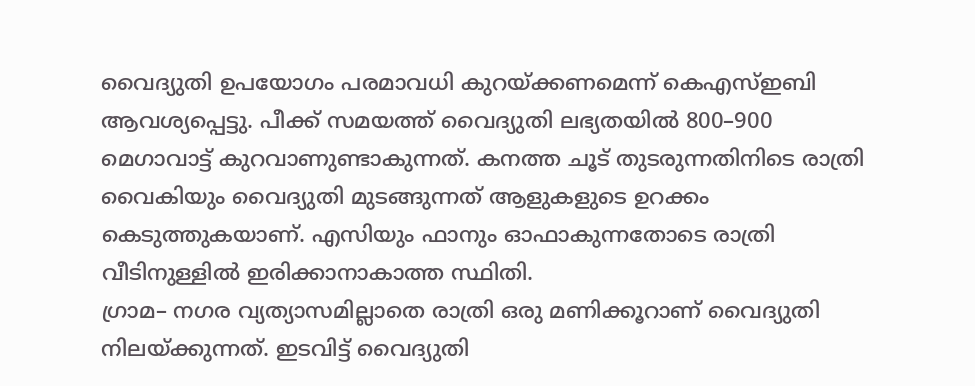വൈദ്യുതി ഉപയോഗം പരമാവധി കുറയ്ക്കണമെന്ന് കെഎസ്ഇബി ആവശ്യപ്പെട്ടു. പീക്ക് സമയത്ത് വൈദ്യുതി ലഭ്യതയിൽ 800–900 മെഗാവാട്ട് കുറവാണുണ്ടാകുന്നത്. കനത്ത ചൂട് തുടരുന്നതിനിടെ രാത്രി വൈകിയും വൈദ്യുതി മുടങ്ങുന്നത് ആളുകളുടെ ഉറക്കം കെടുത്തുകയാണ്. എസിയും ഫാനും ഓഫാകുന്നതോടെ രാത്രി വീടിനുള്ളിൽ ഇരിക്കാനാകാത്ത സ്ഥിതി.
ഗ്രാമ– നഗര വ്യത്യാസമില്ലാതെ രാത്രി ഒരു മണിക്കൂറാണ് വൈദ്യുതി നിലയ്ക്കുന്നത്. ഇടവിട്ട് വൈദ്യുതി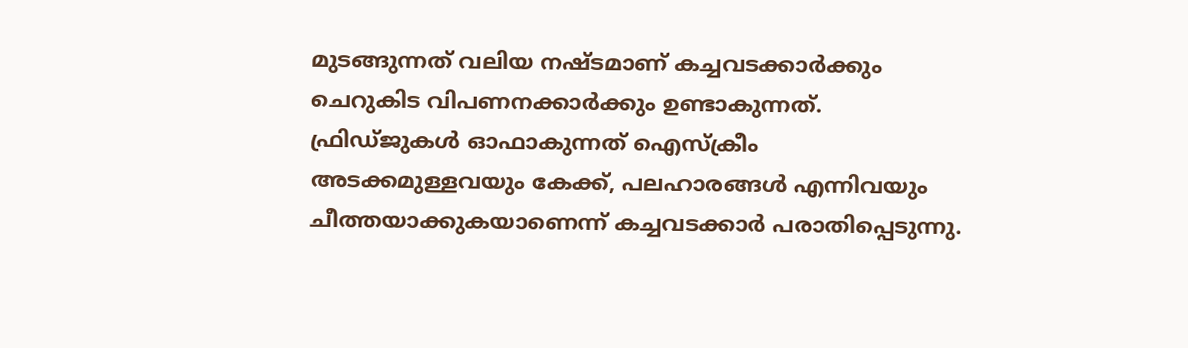മുടങ്ങുന്നത് വലിയ നഷ്ടമാണ് കച്ചവടക്കാർക്കും ചെറുകിട വിപണനക്കാർക്കും ഉണ്ടാകുന്നത്. ഫ്രിഡ്ജുകൾ ഓഫാകുന്നത് ഐസ്ക്രീം അടക്കമുള്ളവയും കേക്ക്, പലഹാരങ്ങൾ എന്നിവയും ചീത്തയാക്കുകയാണെന്ന് കച്ചവടക്കാർ പരാതിപ്പെടുന്നു.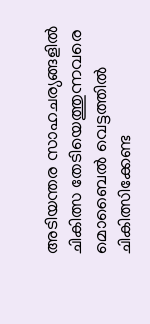അടിയന്തര സാഹചര്യങ്ങളിൽ ചികിത്സ തേടിയെത്തുന്നവരെ മൊബൈൽ വെട്ടത്തിൽ ചികിത്സിക്കേണ്ട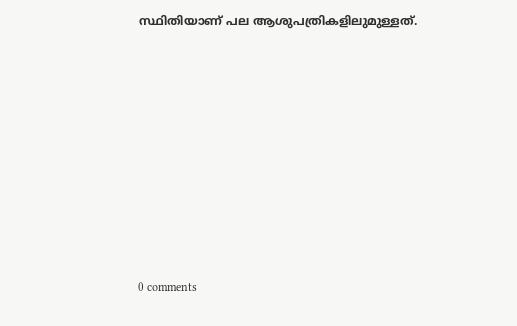സ്ഥിതിയാണ് പല ആശുപത്രികളിലുമുള്ളത്.









0 comments